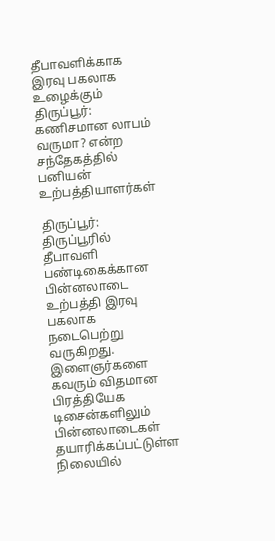தீபாவளிக்காக இரவு பகலாக உழைக்கும் திருப்பூர்: கணிசமான லாபம் வருமா? என்ற சந்தேகத்தில் பனியன் உற்பத்தியாளர்கள்

திருப்பூர்: திருப்பூரில் தீபாவளி பண்டிகைக்கான பின்னலாடை உற்பத்தி இரவு பகலாக நடைபெற்று வருகிறது. இளைஞர்களை கவரும் விதமான பிரத்தியேக டிசைன்களிலும் பின்னலாடைகள் தயாரிக்கப்பட்டுள்ள நிலையில்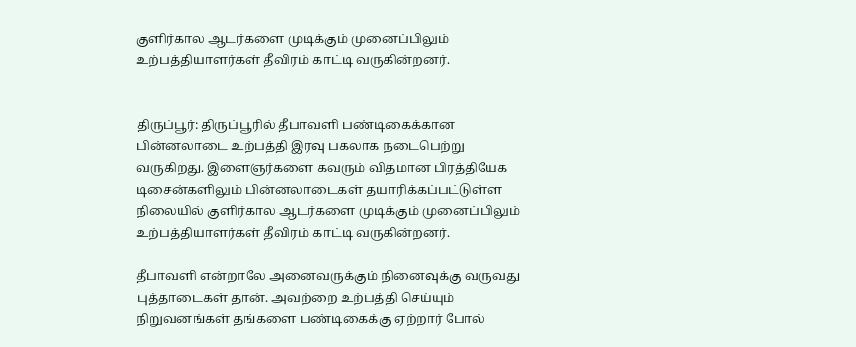குளிர்கால ஆடர்களை முடிக்கும் முனைப்பிலும் உற்பத்தியாளர்கள் தீவிரம் காட்டி வருகின்றனர்.


திருப்பூர்: திருப்பூரில் தீபாவளி பண்டிகைக்கான பின்னலாடை உற்பத்தி இரவு பகலாக நடைபெற்று வருகிறது. இளைஞர்களை கவரும் விதமான பிரத்தியேக டிசைன்களிலும் பின்னலாடைகள் தயாரிக்கப்பட்டுள்ள நிலையில் குளிர்கால ஆடர்களை முடிக்கும் முனைப்பிலும் உற்பத்தியாளர்கள் தீவிரம் காட்டி வருகின்றனர்.

தீபாவளி என்றாலே அனைவருக்கும் நினைவுக்கு வருவது புத்தாடைகள் தான். அவற்றை உற்பத்தி செய்யும் நிறுவனங்கள் தங்களை பண்டிகைக்கு ஏற்றார் போல்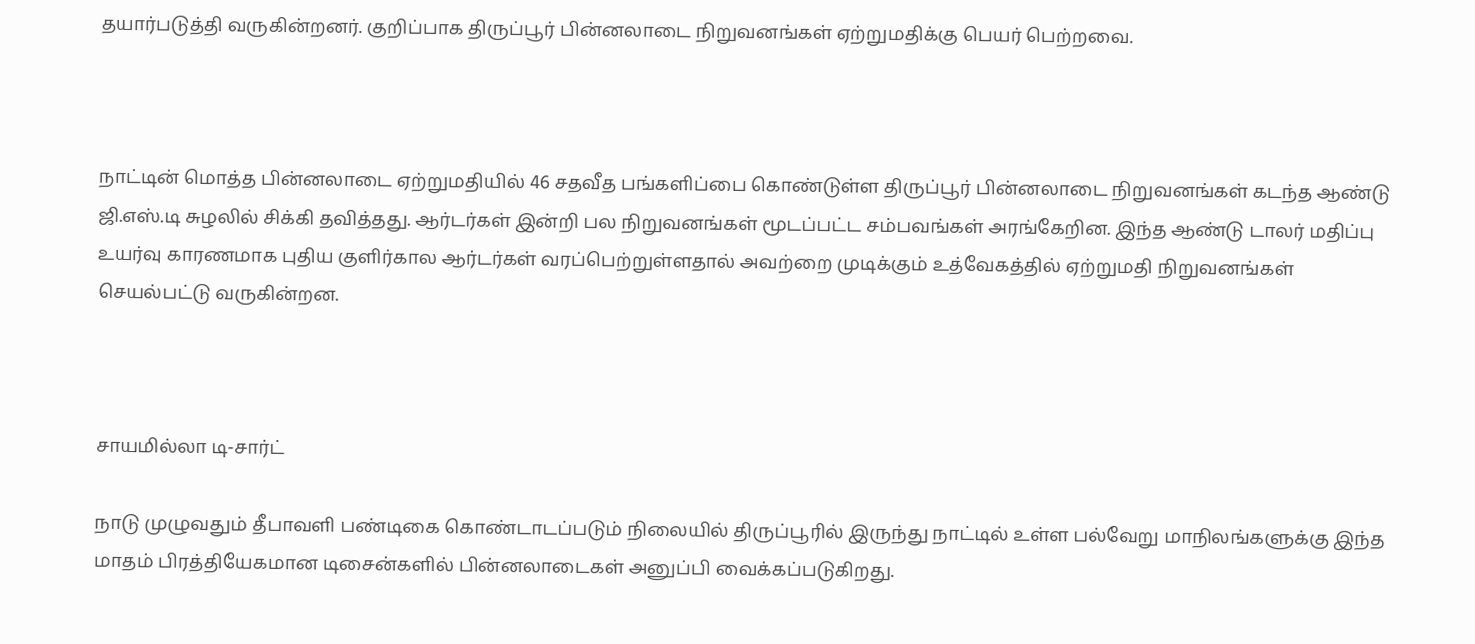தயார்படுத்தி வருகின்றனர். குறிப்பாக திருப்பூர் பின்னலாடை நிறுவனங்கள் ஏற்றுமதிக்கு பெயர் பெற்றவை.



நாட்டின் மொத்த பின்னலாடை ஏற்றுமதியில் 46 சதவீத பங்களிப்பை கொண்டுள்ள திருப்பூர் பின்னலாடை நிறுவனங்கள் கடந்த ஆண்டு ஜி.எஸ்.டி சுழலில் சிக்கி தவித்தது. ஆர்டர்கள் இன்றி பல நிறுவனங்கள் மூடப்பட்ட சம்பவங்கள் அரங்கேறின. இந்த ஆண்டு டாலர் மதிப்பு உயர்வு காரணமாக புதிய குளிர்கால ஆர்டர்கள் வரப்பெற்றுள்ளதால் அவற்றை முடிக்கும் உத்வேகத்தில் ஏற்றுமதி நிறுவனங்கள் செயல்பட்டு வருகின்றன.



சாயமில்லா டி-சார்ட்

நாடு முழுவதும் தீபாவளி பண்டிகை கொண்டாடப்படும் நிலையில் திருப்பூரில் இருந்து நாட்டில் உள்ள பல்வேறு மாநிலங்களுக்கு இந்த மாதம் பிரத்தியேகமான டிசைன்களில் பின்னலாடைகள் அனுப்பி வைக்கப்படுகிறது.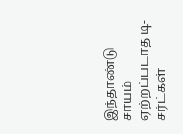இந்தாண்டு சாயம் ஏற்றப்படாத டி-சர்ட்கள்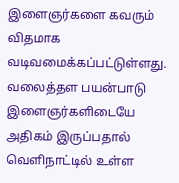இளைஞர்களை கவரும் விதமாக வடிவமைக்கப்பட்டுள்ளது. வலைத்தள பயன்பாடு இளைஞர்களிடையே அதிகம் இருப்பதால் வெளிநாட்டில் உள்ள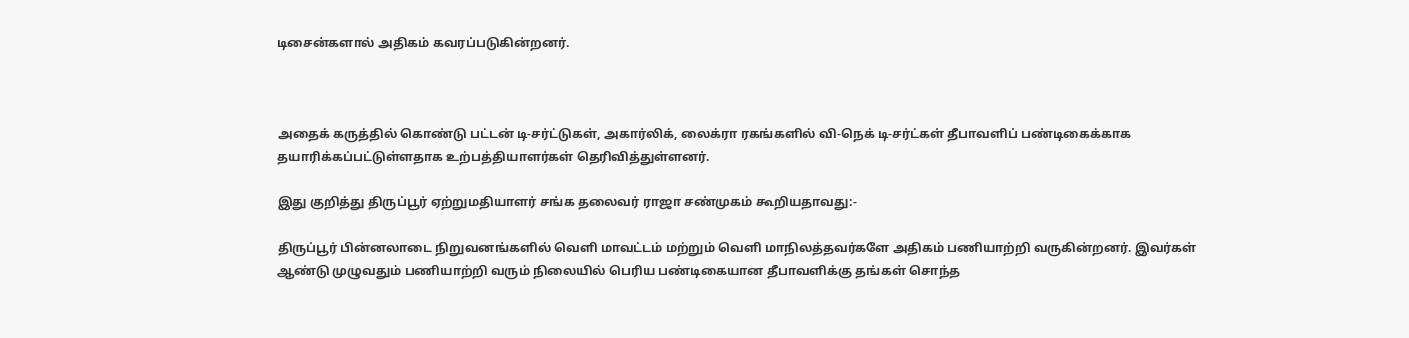டிசைன்களால் அதிகம் கவரப்படுகின்றனர்.



அதைக் கருத்தில் கொண்டு பட்டன் டி-சர்ட்டுகள், அகார்லிக், லைக்ரா ரகங்களில் வி-நெக் டி-சர்ட்கள் தீபாவளிப் பண்டிகைக்காக தயாரிக்கப்பட்டுள்ளதாக உற்பத்தியாளர்கள் தெரிவித்துள்ளனர்.

இது குறித்து திருப்பூர் ஏற்றுமதியாளர் சங்க தலைவர் ராஜா சண்முகம் கூறியதாவது:-

திருப்பூர் பின்னலாடை நிறுவனங்களில் வெளி மாவட்டம் மற்றும் வெளி மாநிலத்தவர்களே அதிகம் பணியாற்றி வருகின்றனர். இவர்கள் ஆண்டு முழுவதும் பணியாற்றி வரும் நிலையில் பெரிய பண்டிகையான தீபாவளிக்கு தங்கள் சொந்த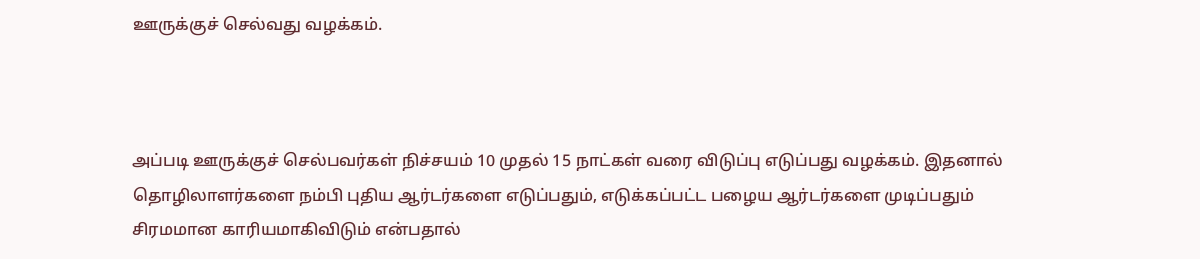ஊருக்குச் செல்வது வழக்கம்.



அப்படி ஊருக்குச் செல்பவர்கள் நிச்சயம் 10 முதல் 15 நாட்கள் வரை விடுப்பு எடுப்பது வழக்கம். இதனால் தொழிலாளர்களை நம்பி புதிய ஆர்டர்களை எடுப்பதும், எடுக்கப்பட்ட பழைய ஆர்டர்களை முடிப்பதும் சிரமமான காரியமாகிவிடும் என்பதால்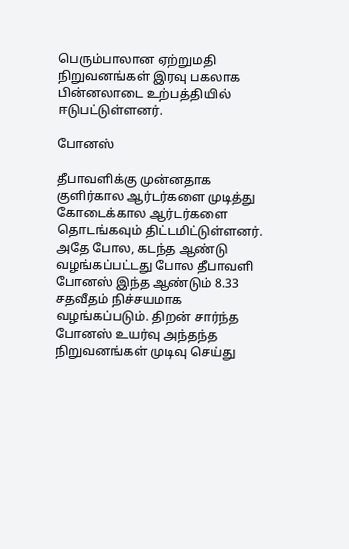பெரும்பாலான ஏற்றுமதி நிறுவனங்கள் இரவு பகலாக பின்னலாடை உற்பத்தியில் ஈடுபட்டுள்ளனர்.

போனஸ்

தீபாவளிக்கு முன்னதாக குளிர்கால ஆர்டர்களை முடித்து கோடைக்கால ஆர்டர்களை தொடங்கவும் திட்டமிட்டுள்ளனர். அதே போல, கடந்த ஆண்டு வழங்கப்பட்டது போல தீபாவளி போனஸ் இந்த ஆண்டும் 8.33 சதவீதம் நிச்சயமாக வழங்கப்படும். திறன் சார்ந்த போனஸ் உயர்வு அந்தந்த நிறுவனங்கள் முடிவு செய்து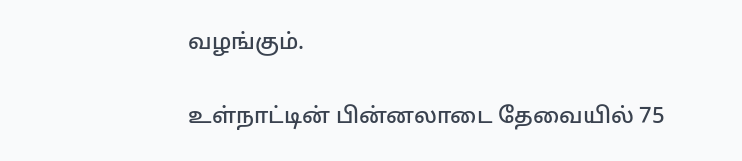வழங்கும்.

உள்நாட்டின் பின்னலாடை தேவையில் 75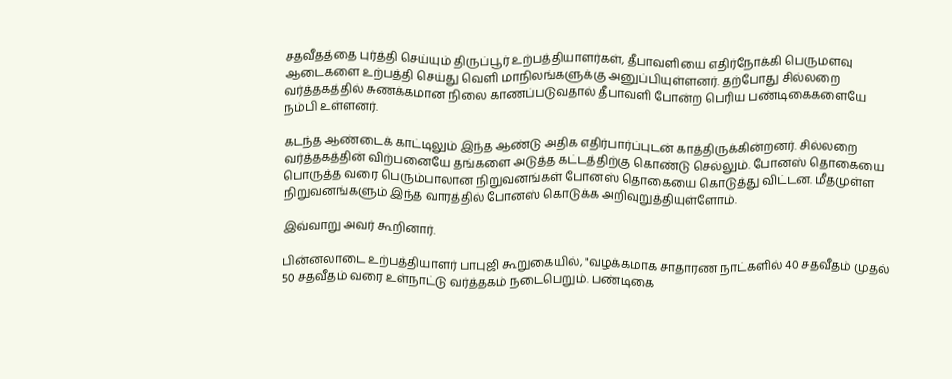சதவீதத்தை புர்த்தி செய்யும் திருப்பூர் உற்பத்தியாளர்கள், தீபாவளியை எதிர்நோக்கி பெருமளவு ஆடைகளை உற்பத்தி செய்து வெளி மாநிலங்களுக்கு அனுப்பியுள்ளனர். தற்போது சில்லறை வர்த்தகத்தில் சுணக்கமான நிலை காணப்படுவதால் தீபாவளி போன்ற பெரிய பண்டிகைகளையே நம்பி உள்ளனர்.

கடந்த ஆண்டைக் காட்டிலும் இந்த ஆண்டு அதிக எதிர்பார்ப்புடன் காத்திருக்கின்றனர். சில்லறை வர்த்தகத்தின் விற்பனையே தங்களை அடுத்த கட்டத்திற்கு கொண்டு செல்லும். போனஸ் தொகையை பொருத்த வரை பெரும்பாலான நிறுவனங்கள் போனஸ் தொகையை கொடுத்து விட்டன. மீதமுள்ள நிறுவனங்களும் இந்த வாரத்தில் போனஸ் கொடுக்க அறிவுறுத்தியுள்ளோம்.

இவ்வாறு அவர் கூறினார்.

பின்னலாடை உற்பத்தியாளர் பாபுஜி கூறுகையில், "வழக்கமாக சாதாரண நாட்களில் 40 சதவீதம் முதல் 50 சதவீதம் வரை உள்நாட்டு வர்த்தகம் நடைபெறும். பண்டிகை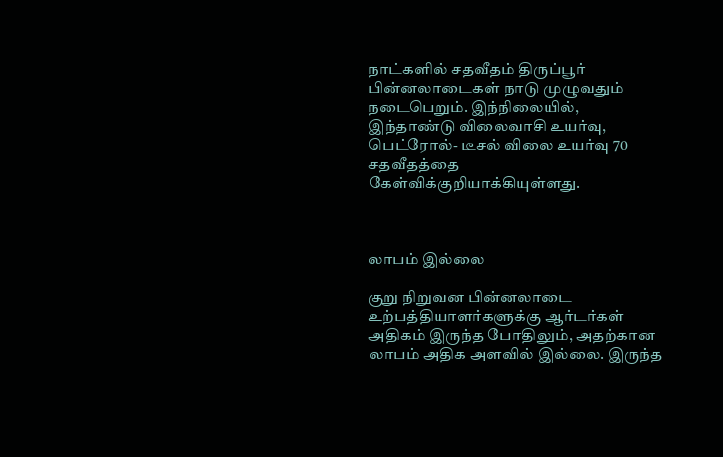நாட்களில் சதவீதம் திருப்பூர் பின்னலாடைகள் நாடு முழுவதும் நடைபெறும். இந்நிலையில், இந்தாண்டு விலைவாசி உயர்வு, பெட்ரோல்- டீசல் விலை உயர்வு 70 சதவீதத்தை கேள்விக்குறியாக்கியுள்ளது.



லாபம் இல்லை

குறு நிறுவன பின்னலாடை உற்பத்தியாளர்களுக்கு ஆர்டர்கள் அதிகம் இருந்த போதிலும், அதற்கான லாபம் அதிக அளவில் இல்லை. இருந்த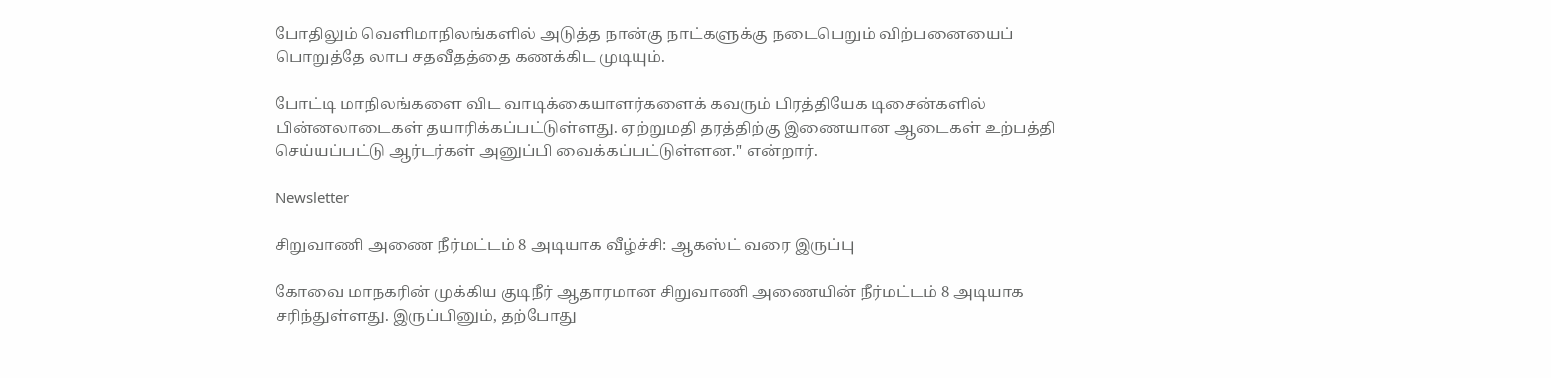போதிலும் வெளிமாநிலங்களில் அடுத்த நான்கு நாட்களுக்கு நடைபெறும் விற்பனையைப் பொறுத்தே லாப சதவீதத்தை கணக்கிட முடியும்.

போட்டி மாநிலங்களை விட வாடிக்கையாளர்களைக் கவரும் பிரத்தியேக டிசைன்களில் பின்னலாடைகள் தயாரிக்கப்பட்டுள்ளது. ஏற்றுமதி தரத்திற்கு இணையான ஆடைகள் உற்பத்தி செய்யப்பட்டு ஆர்டர்கள் அனுப்பி வைக்கப்பட்டுள்ளன." என்றார்.

Newsletter

சிறுவாணி அணை நீர்மட்டம் 8 அடியாக வீழ்ச்சி: ஆகஸ்ட் வரை இருப்பு

கோவை மாநகரின் முக்கிய குடிநீர் ஆதாரமான சிறுவாணி அணையின் நீர்மட்டம் 8 அடியாக சரிந்துள்ளது. இருப்பினும், தற்போது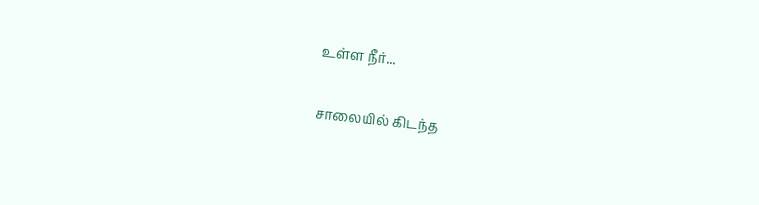உள்ள நீர்...

சாலையில் கிடந்த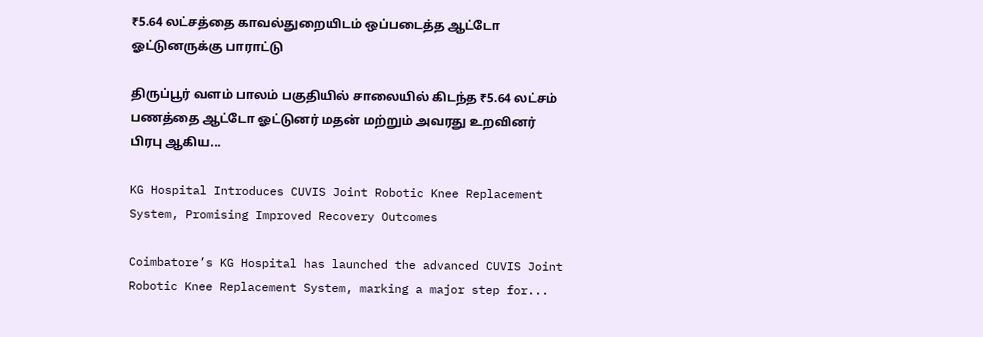₹5.64 லட்சத்தை காவல்துறையிடம் ஒப்படைத்த ஆட்டோ ஓட்டுனருக்கு பாராட்டு

திருப்பூர் வளம் பாலம் பகுதியில் சாலையில் கிடந்த ₹5.64 லட்சம் பணத்தை ஆட்டோ ஓட்டுனர் மதன் மற்றும் அவரது உறவினர் பிரபு ஆகிய...

KG Hospital Introduces CUVIS Joint Robotic Knee Replacement System, Promising Improved Recovery Outcomes

Coimbatore’s KG Hospital has launched the advanced CUVIS Joint Robotic Knee Replacement System, marking a major step for...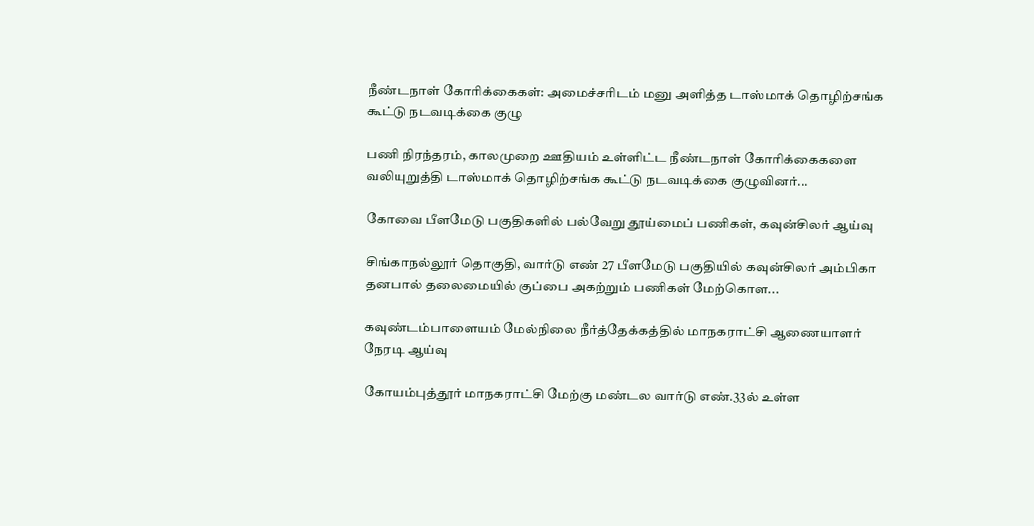நீண்டநாள் கோரிக்கைகள்: அமைச்சரிடம் மனு அளித்த டாஸ்மாக் தொழிற்சங்க கூட்டு நடவடிக்கை குழு

பணி நிரந்தரம், காலமுறை ஊதியம் உள்ளிட்ட நீண்டநாள் கோரிக்கைகளை வலியுறுத்தி டாஸ்மாக் தொழிற்சங்க கூட்டு நடவடிக்கை குழுவினர்...

கோவை பீளமேடு பகுதிகளில் பல்வேறு தூய்மைப் பணிகள், கவுன்சிலர் ஆய்வு

சிங்காநல்லூர் தொகுதி, வார்டு எண் 27 பீளமேடு பகுதியில் கவுன்சிலர் அம்பிகா தனபால் தலைமையில் குப்பை அகற்றும் பணிகள் மேற்கொள...

கவுண்டம்பாளையம் மேல்நிலை நீர்த்தேக்கத்தில் மாநகராட்சி ஆணையாளர் நேரடி ஆய்வு

கோயம்புத்தூர் மாநகராட்சி மேற்கு மண்டல வார்டு எண்.33ல் உள்ள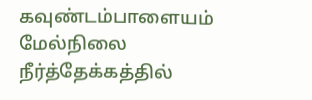கவுண்டம்பாளையம் மேல்நிலை நீர்த்தேக்கத்தில்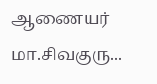ஆணையர் மா.சிவகுரு...